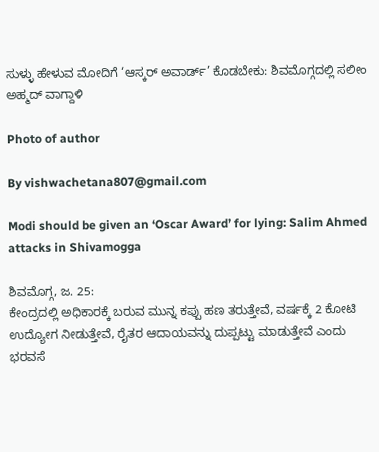ಸುಳ್ಳು ಹೇಳುವ ಮೋದಿಗೆ ‘ಆಸ್ಕರ್ ಅವಾರ್ಡ್’ ಕೊಡಬೇಕು: ಶಿವಮೊಗ್ಗದಲ್ಲಿ ಸಲೀಂ ಅಹ್ಮದ್ ವಾಗ್ದಾಳಿ

Photo of author

By vishwachetana807@gmail.com

Modi should be given an ‘Oscar Award’ for lying: Salim Ahmed attacks in Shivamogga

ಶಿವಮೊಗ್ಗ, ಜ. 25:
ಕೇಂದ್ರದಲ್ಲಿ ಅಧಿಕಾರಕ್ಕೆ ಬರುವ ಮುನ್ನ ಕಪ್ಪು ಹಣ ತರುತ್ತೇವೆ, ವರ್ಷಕ್ಕೆ 2 ಕೋಟಿ ಉದ್ಯೋಗ ನೀಡುತ್ತೇವೆ, ರೈತರ ಆದಾಯವನ್ನು ದುಪ್ಪಟ್ಟು ಮಾಡುತ್ತೇವೆ ಎಂದು ಭರವಸೆ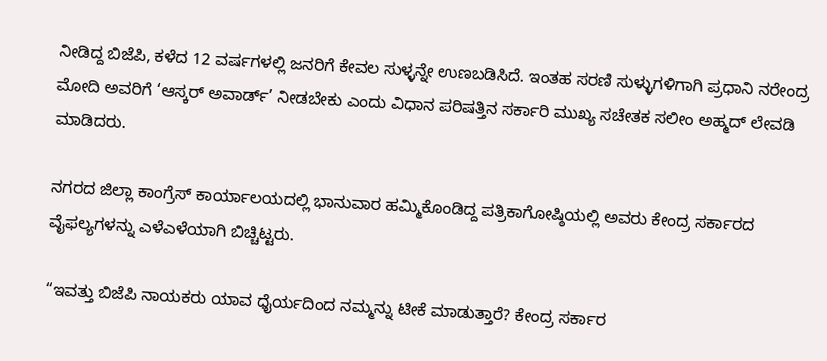ನೀಡಿದ್ದ ಬಿಜೆಪಿ, ಕಳೆದ 12 ವರ್ಷಗಳಲ್ಲಿ ಜನರಿಗೆ ಕೇವಲ ಸುಳ್ಳನ್ನೇ ಉಣಬಡಿಸಿದೆ. ಇಂತಹ ಸರಣಿ ಸುಳ್ಳುಗಳಿಗಾಗಿ ಪ್ರಧಾನಿ ನರೇಂದ್ರ ಮೋದಿ ಅವರಿಗೆ ‘ಆಸ್ಕರ್ ಅವಾರ್ಡ್’ ನೀಡಬೇಕು ಎಂದು ವಿಧಾನ ಪರಿಷತ್ತಿನ ಸರ್ಕಾರಿ ಮುಖ್ಯ ಸಚೇತಕ ಸಲೀಂ ಅಹ್ಮದ್ ಲೇವಡಿ ಮಾಡಿದರು.

ನಗರದ ಜಿಲ್ಲಾ ಕಾಂಗ್ರೆಸ್ ಕಾರ್ಯಾಲಯದಲ್ಲಿ ಭಾನುವಾರ ಹಮ್ಮಿಕೊಂಡಿದ್ದ ಪತ್ರಿಕಾಗೋಷ್ಠಿಯಲ್ಲಿ ಅವರು ಕೇಂದ್ರ ಸರ್ಕಾರದ ವೈಫಲ್ಯಗಳನ್ನು ಎಳೆಎಳೆಯಾಗಿ ಬಿಚ್ಚಿಟ್ಟರು.

“ಇವತ್ತು ಬಿಜೆಪಿ ನಾಯಕರು ಯಾವ ಧೈರ್ಯದಿಂದ ನಮ್ಮನ್ನು ಟೀಕೆ ಮಾಡುತ್ತಾರೆ? ಕೇಂದ್ರ ಸರ್ಕಾರ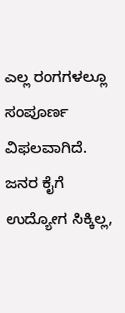ಎಲ್ಲ ರಂಗಗಳಲ್ಲೂ ಸಂಪೂರ್ಣ ವಿಫಲವಾಗಿದೆ. ಜನರ ಕೈಗೆ ಉದ್ಯೋಗ ಸಿಕ್ಕಿಲ್ಲ,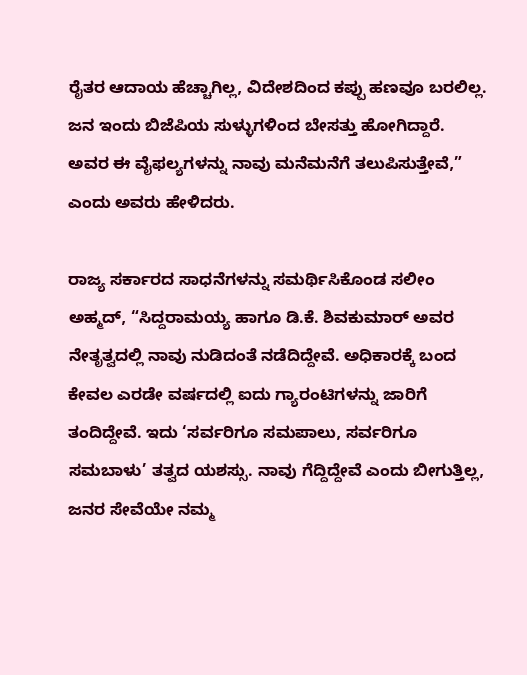ರೈತರ ಆದಾಯ ಹೆಚ್ಚಾಗಿಲ್ಲ, ವಿದೇಶದಿಂದ ಕಪ್ಪು ಹಣವೂ ಬರಲಿಲ್ಲ. ಜನ ಇಂದು ಬಿಜೆಪಿಯ ಸುಳ್ಳುಗಳಿಂದ ಬೇಸತ್ತು ಹೋಗಿದ್ದಾರೆ. ಅವರ ಈ ವೈಫಲ್ಯಗಳನ್ನು ನಾವು ಮನೆಮನೆಗೆ ತಲುಪಿಸುತ್ತೇವೆ,” ಎಂದು ಅವರು ಹೇಳಿದರು.

ರಾಜ್ಯ ಸರ್ಕಾರದ ಸಾಧನೆಗಳನ್ನು ಸಮರ್ಥಿಸಿಕೊಂಡ ಸಲೀಂ ಅಹ್ಮದ್, “ಸಿದ್ದರಾಮಯ್ಯ ಹಾಗೂ ಡಿ.ಕೆ. ಶಿವಕುಮಾರ್ ಅವರ ನೇತೃತ್ವದಲ್ಲಿ ನಾವು ನುಡಿದಂತೆ ನಡೆದಿದ್ದೇವೆ. ಅಧಿಕಾರಕ್ಕೆ ಬಂದ ಕೇವಲ ಎರಡೇ ವರ್ಷದಲ್ಲಿ ಐದು ಗ್ಯಾರಂಟಿಗಳನ್ನು ಜಾರಿಗೆ ತಂದಿದ್ದೇವೆ. ಇದು ‘ಸರ್ವರಿಗೂ ಸಮಪಾಲು, ಸರ್ವರಿಗೂ ಸಮಬಾಳು’ ತತ್ವದ ಯಶಸ್ಸು. ನಾವು ಗೆದ್ದಿದ್ದೇವೆ ಎಂದು ಬೀಗುತ್ತಿಲ್ಲ, ಜನರ ಸೇವೆಯೇ ನಮ್ಮ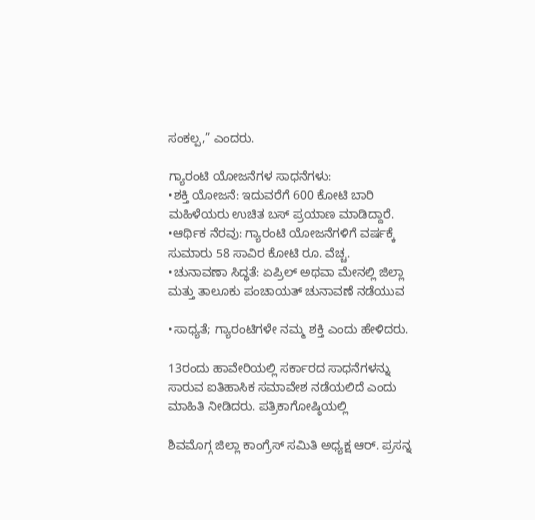ಸಂಕಲ್ಪ,” ಎಂದರು.

ಗ್ಯಾರಂಟಿ ಯೋಜನೆಗಳ ಸಾಧನೆಗಳು:
•ಶಕ್ತಿ ಯೋಜನೆ: ಇದುವರೆಗೆ 600 ಕೋಟಿ ಬಾರಿ ಮಹಿಳೆಯರು ಉಚಿತ ಬಸ್ ಪ್ರಯಾಣ ಮಾಡಿದ್ದಾರೆ.
•ಆರ್ಥಿಕ ನೆರವು: ಗ್ಯಾರಂಟಿ ಯೋಜನೆಗಳಿಗೆ ವರ್ಷಕ್ಕೆ ಸುಮಾರು 58 ಸಾವಿರ ಕೋಟಿ ರೂ. ವೆಚ್ಚ.
•ಚುನಾವಣಾ ಸಿದ್ಧತೆ: ಏಪ್ರಿಲ್ ಅಥವಾ ಮೇನಲ್ಲಿ ಜಿಲ್ಲಾ ಮತ್ತು ತಾಲೂಕು ಪಂಚಾಯತ್ ಚುನಾವಣೆ ನಡೆಯುವ

•ಸಾಧ್ಯತೆ; ಗ್ಯಾರಂಟಿಗಳೇ ನಮ್ಮ ಶಕ್ತಿ ಎಂದು ಹೇಳಿದರು.

13ರಂದು ಹಾವೇರಿಯಲ್ಲಿ ಸರ್ಕಾರದ ಸಾಧನೆಗಳನ್ನು ಸಾರುವ ಐತಿಹಾಸಿಕ ಸಮಾವೇಶ ನಡೆಯಲಿದೆ ಎಂದು ಮಾಹಿತಿ ನೀಡಿದರು. ಪತ್ರಿಕಾಗೋಷ್ಠಿಯಲ್ಲಿ

ಶಿವಮೊಗ್ಗ ಜಿಲ್ಲಾ ಕಾಂಗ್ರೆಸ್ ಸಮಿತಿ ಅಧ್ಯಕ್ಷ ಆರ್. ಪ್ರಸನ್ನ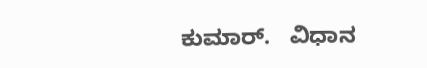ಕುಮಾರ್.   ವಿಧಾನ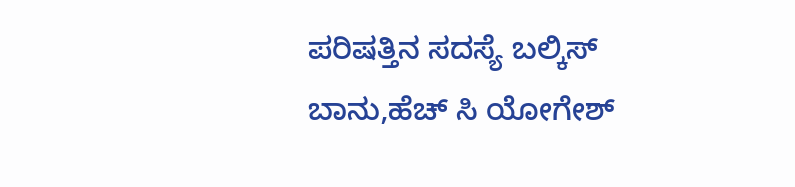ಪರಿಷತ್ತಿನ ಸದಸ್ಯೆ ಬಲ್ಕಿಸ್ ಬಾನು,ಹೆಚ್ ಸಿ ಯೋಗೇಶ್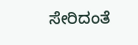ಸೇರಿದಂತೆ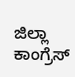ಜಿಲ್ಲಾ ಕಾಂಗ್ರೆಸ್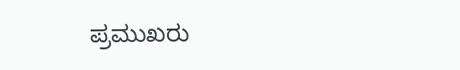ಪ್ರಮುಖರು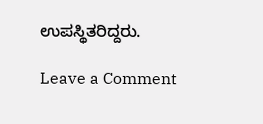ಉಪಸ್ಥಿತರಿದ್ದರು.

Leave a Comment